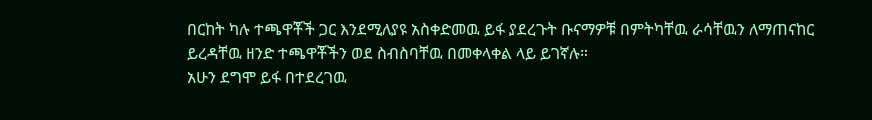በርከት ካሉ ተጫዋቾች ጋር እንደሚለያዩ አስቀድመዉ ይፋ ያደረጉት ቡናማዎቹ በምትካቸዉ ራሳቸዉን ለማጠናከር ይረዳቸዉ ዘንድ ተጫዋቾችን ወደ ስብስባቸዉ በመቀላቀል ላይ ይገኛሉ።
አሁን ደግሞ ይፋ በተደረገዉ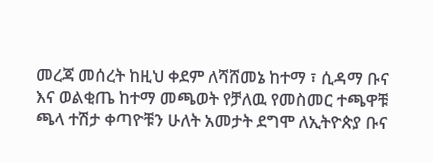መረጃ መሰረት ከዚህ ቀደም ለሻሸመኔ ከተማ ፣ ሲዳማ ቡና እና ወልቂጤ ከተማ መጫወት የቻለዉ የመስመር ተጫዋቹ ጫላ ተሽታ ቀጣዮቹን ሁለት አመታት ደግሞ ለኢትዮጵያ ቡና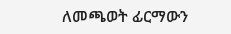ለመጫወት ፊርማውን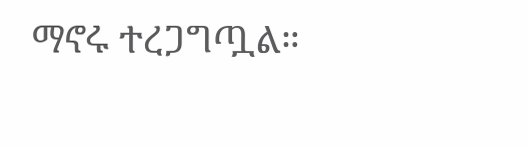ማኖሩ ተረጋግጧል።